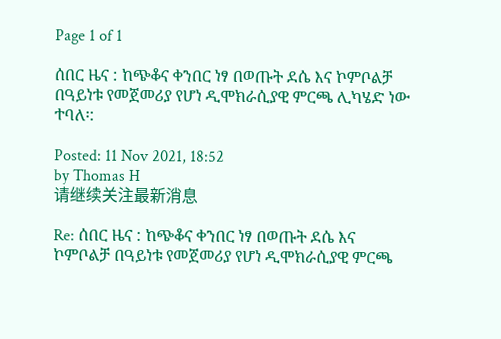Page 1 of 1

ሰበር ዜና : ከጭቆና ቀንበር ነፃ በወጡት ደሴ እና ኮምቦልቻ በዓይነቱ የመጀመሪያ የሆነ ዲሞክራሲያዊ ምርጫ ሊካሄድ ነው ተባለ፡:

Posted: 11 Nov 2021, 18:52
by Thomas H
请继续关注最新消息

Re: ሰበር ዜና : ከጭቆና ቀንበር ነፃ በወጡት ደሴ እና ኮምቦልቻ በዓይነቱ የመጀመሪያ የሆነ ዲሞክራሲያዊ ምርጫ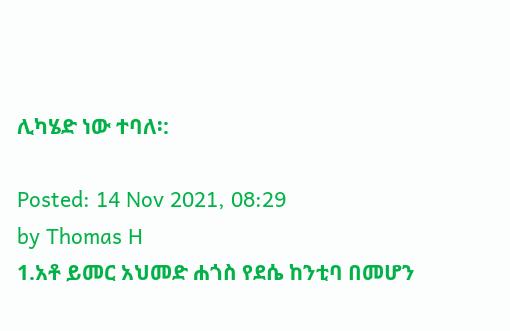ሊካሄድ ነው ተባለ፡:

Posted: 14 Nov 2021, 08:29
by Thomas H
1.አቶ ይመር አህመድ ሐጎስ የደሴ ከንቲባ በመሆን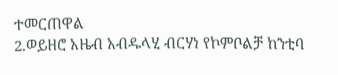ተመርጠዋል
2.ወይዘሮ አዜብ አብዱላሂ ብርሃነ የኮምቦልቻ ከንቲባ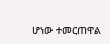ሆነው ተመርጠዋል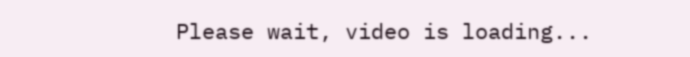Please wait, video is loading...